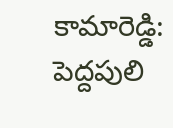కామారెడ్డి: పెద్దపులి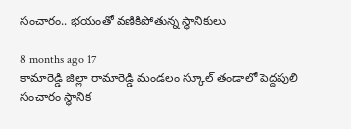సంచారం.. భయంతో వణికిపోతున్న స్థానికులు

8 months ago 17
కామారెడ్డి జిల్లా రామారెడ్డి మండలం స్కూల్ తండాలో పెద్దపులి సంచారం స్థానిక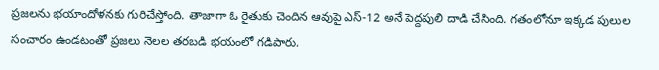ప్రజలను భయాందోళనకు గురిచేస్తోంది. తాజాగా ఓ రైతుకు చెందిన ఆవుపై ఎస్-12 అనే పెద్దపులి దాడి చేసింది. గతంలోనూ ఇక్కడ పులుల సంచారం ఉండటంతో ప్రజలు నెలల తరబడి భయంలో గడిపారు.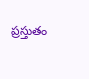ప్రస్తుతం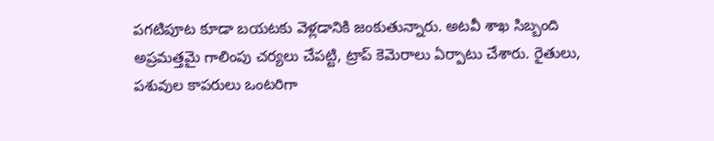పగటిపూట కూడా బయటకు వెళ్లడానికి జంకుతున్నారు. అటవీ శాఖ సిబ్బంది అప్రమత్తమై గాలింపు చర్యలు చేపట్టి, ట్రాప్ కెమెరాలు ఏర్పాటు చేశారు. రైతులు, పశువుల కాపరులు ఒంటరిగా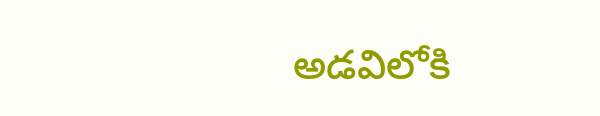అడవిలోకి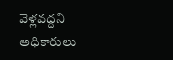వెళ్లవద్దని అధికారులు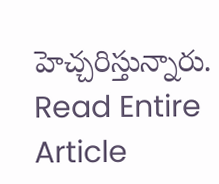హెచ్చరిస్తున్నారు.
Read Entire Article